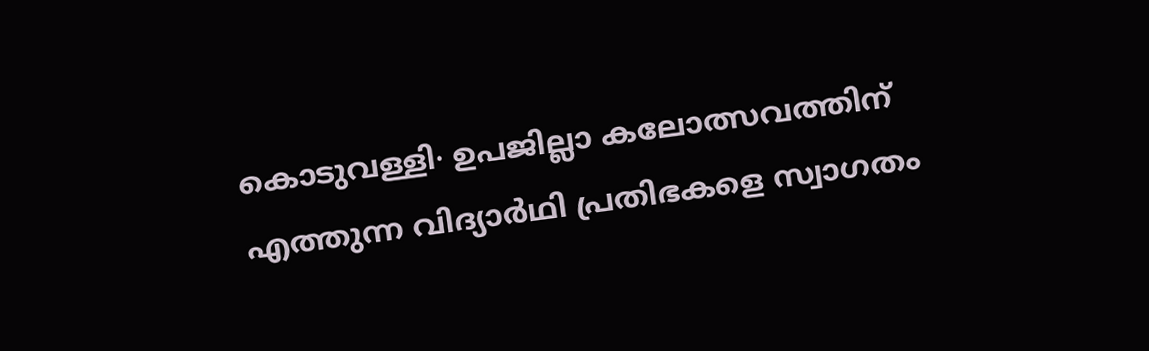കൊടുവള്ളി∙ ഉപജില്ലാ കലോത്സവത്തിന് എത്തുന്ന വിദ്യാർഥി പ്രതിഭകളെ സ്വാഗതം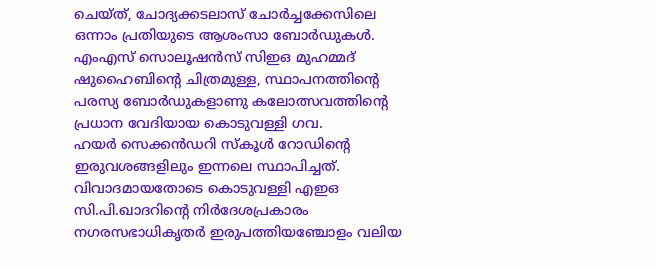ചെയ്ത്, ചോദ്യക്കടലാസ് ചോർച്ചക്കേസിലെ ഒന്നാം പ്രതിയുടെ ആശംസാ ബോർഡുകൾ. എംഎസ് സൊലൂഷൻസ് സിഇഒ മുഹമ്മദ് ഷുഹൈബിന്റെ ചിത്രമുള്ള, സ്ഥാപനത്തിന്റെ പരസ്യ ബോർഡുകളാണു കലോത്സവത്തിന്റെ പ്രധാന വേദിയായ കൊടുവള്ളി ഗവ.
ഹയർ സെക്കൻഡറി സ്കൂൾ റോഡിന്റെ ഇരുവശങ്ങളിലും ഇന്നലെ സ്ഥാപിച്ചത്. വിവാദമായതോടെ കൊടുവള്ളി എഇഒ സി.പി.ഖാദറിന്റെ നിർദേശപ്രകാരം നഗരസഭാധികൃതർ ഇരുപത്തിയഞ്ചോളം വലിയ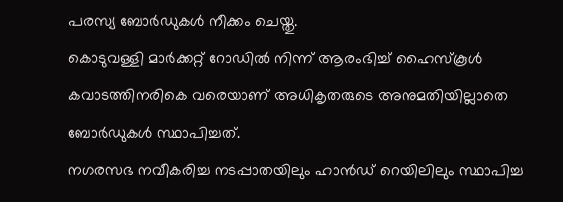പരസ്യ ബോർഡുകൾ നീക്കം ചെയ്തു.
കൊടുവള്ളി മാർക്കറ്റ് റോഡിൽ നിന്ന് ആരംഭിച്ച് ഹൈസ്കൂൾ കവാടത്തിനരികെ വരെയാണ് അധികൃതരുടെ അനുമതിയില്ലാതെ ബോർഡുകൾ സ്ഥാപിച്ചത്.
നഗരസഭ നവീകരിച്ച നടപ്പാതയിലും ഹാൻഡ് റെയിലിലും സ്ഥാപിച്ച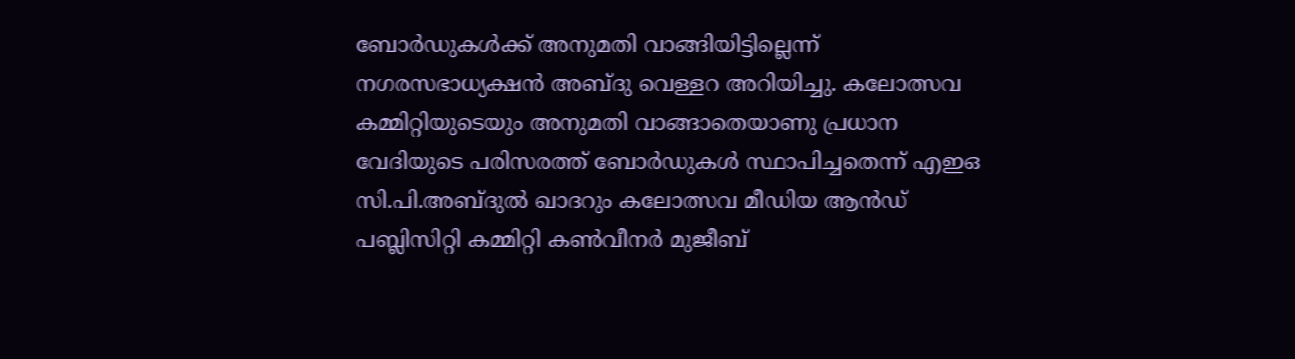ബോർഡുകൾക്ക് അനുമതി വാങ്ങിയിട്ടില്ലെന്ന് നഗരസഭാധ്യക്ഷൻ അബ്ദു വെള്ളറ അറിയിച്ചു. കലോത്സവ കമ്മിറ്റിയുടെയും അനുമതി വാങ്ങാതെയാണു പ്രധാന വേദിയുടെ പരിസരത്ത് ബോർഡുകൾ സ്ഥാപിച്ചതെന്ന് എഇഒ സി.പി.അബ്ദുൽ ഖാദറും കലോത്സവ മീഡിയ ആൻഡ് പബ്ലിസിറ്റി കമ്മിറ്റി കൺവീനർ മുജീബ്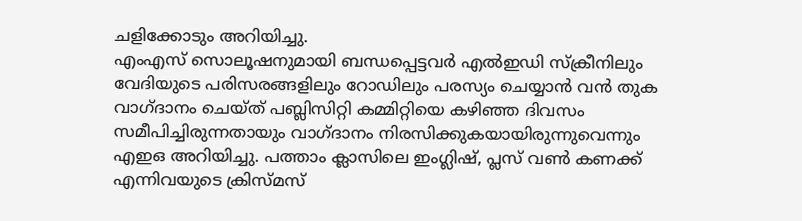ചളിക്കോടും അറിയിച്ചു.
എംഎസ് സൊലൂഷനുമായി ബന്ധപ്പെട്ടവർ എൽഇഡി സ്ക്രീനിലും വേദിയുടെ പരിസരങ്ങളിലും റോഡിലും പരസ്യം ചെയ്യാൻ വൻ തുക വാഗ്ദാനം ചെയ്ത് പബ്ലിസിറ്റി കമ്മിറ്റിയെ കഴിഞ്ഞ ദിവസം സമീപിച്ചിരുന്നതായും വാഗ്ദാനം നിരസിക്കുകയായിരുന്നുവെന്നും എഇഒ അറിയിച്ചു. പത്താം ക്ലാസിലെ ഇംഗ്ലിഷ്, പ്ലസ് വൺ കണക്ക് എന്നിവയുടെ ക്രിസ്മസ്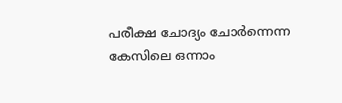പരീക്ഷ ചോദ്യം ചോർന്നെന്ന കേസിലെ ഒന്നാം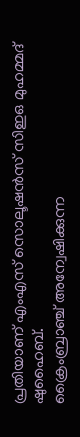പ്രതിയാണ് എംഎസ് സൊലൂഷൻസ് സിഇഒ മുഹമ്മദ് ഷുഹൈബ്.
ക്രൈംബ്രാഞ്ച് അന്വേഷിക്കുന്ന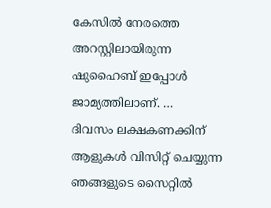കേസിൽ നേരത്തെ അറസ്റ്റിലായിരുന്ന ഷുഹൈബ് ഇപ്പോൾ ജാമ്യത്തിലാണ്. …
ദിവസം ലക്ഷകണക്കിന് ആളുകൾ വിസിറ്റ് ചെയ്യുന്ന ഞങ്ങളുടെ സൈറ്റിൽ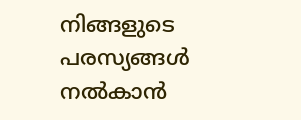നിങ്ങളുടെ പരസ്യങ്ങൾ നൽകാൻ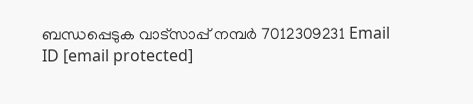ബന്ധപ്പെടുക വാട്സാപ്പ് നമ്പർ 7012309231 Email ID [email protected]